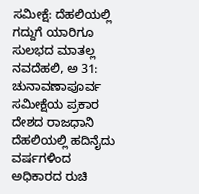ಸಮೀಕ್ಷೆ: ದೆಹಲಿಯಲ್ಲಿ ಗದ್ದುಗೆ ಯಾರಿಗೂ ಸುಲಭದ ಮಾತಲ್ಲ
ನವದೆಹಲಿ, ಅ 31: ಚುನಾವಣಾಪೂರ್ವ ಸಮೀಕ್ಷೆಯ ಪ್ರಕಾರ ದೇಶದ ರಾಜಧಾನಿ ದೆಹಲಿಯಲ್ಲಿ ಹದಿನೈದು ವರ್ಷಗಳಿಂದ ಅಧಿಕಾರದ ರುಚಿ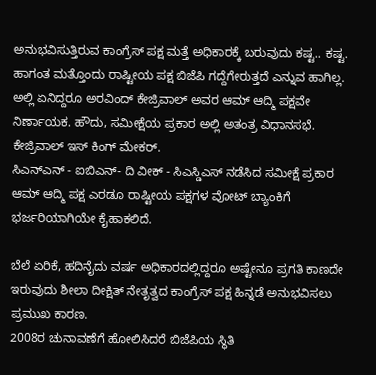ಅನುಭವಿಸುತ್ತಿರುವ ಕಾಂಗ್ರೆಸ್ ಪಕ್ಷ ಮತ್ತೆ ಅಧಿಕಾರಕ್ಕೆ ಬರುವುದು ಕಷ್ಟ.. ಕಷ್ಟ.
ಹಾಗಂತ ಮತ್ತೊಂದು ರಾಷ್ಟೀಯ ಪಕ್ಷ ಬಿಜೆಪಿ ಗದ್ದೆಗೇರುತ್ತದೆ ಎನ್ನುವ ಹಾಗಿಲ್ಲ. ಅಲ್ಲಿ ಏನಿದ್ದರೂ ಅರವಿಂದ್ ಕೇಜ್ರಿವಾಲ್ ಅವರ ಆಮ್ ಆದ್ಮಿ ಪಕ್ಷವೇ ನಿರ್ಣಾಯಕ. ಹೌದು, ಸಮೀಕ್ಷೆಯ ಪ್ರಕಾರ ಅಲ್ಲಿ ಅತಂತ್ರ ವಿಧಾನಸಭೆ. ಕೇಜ್ರಿವಾಲ್ ಇಸ್ ಕಿಂಗ್ ಮೇಕರ್.
ಸಿಎನ್ಎನ್ - ಐಬಿಎನ್- ದಿ ವೀಕ್ - ಸಿಎಸ್ಡಿಎಸ್ ನಡೆಸಿದ ಸಮೀಕ್ಷೆ ಪ್ರಕಾರ ಆಮ್ ಆದ್ಮಿ ಪಕ್ಷ ಎರಡೂ ರಾಷ್ಟೀಯ ಪಕ್ಷಗಳ ವೋಟ್ ಬ್ಯಾಂಕಿಗೆ ಭರ್ಜರಿಯಾಗಿಯೇ ಕೈಹಾಕಲಿದೆ.

ಬೆಲೆ ಏರಿಕೆ, ಹದಿನೈದು ವರ್ಷ ಅಧಿಕಾರದಲ್ಲಿದ್ದರೂ ಅಷ್ಟೇನೂ ಪ್ರಗತಿ ಕಾಣದೇ ಇರುವುದು ಶೀಲಾ ದೀಕ್ಷಿತ್ ನೇತೃತ್ವದ ಕಾಂಗ್ರೆಸ್ ಪಕ್ಷ ಹಿನ್ನಡೆ ಅನುಭವಿಸಲು ಪ್ರಮುಖ ಕಾರಣ.
2008ರ ಚುನಾವಣೆಗೆ ಹೋಲಿಸಿದರೆ ಬಿಜೆಪಿಯ ಸ್ಥಿತಿ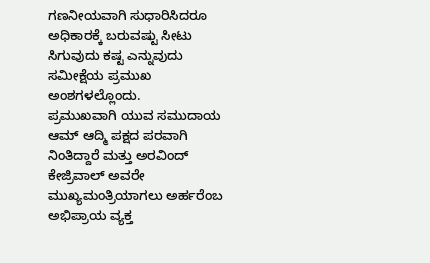ಗಣನೀಯವಾಗಿ ಸುಧಾರಿಸಿದರೂ ಅಧಿಕಾರಕ್ಕೆ ಬರುವಷ್ಟು ಸೀಟು ಸಿಗುವುದು ಕಷ್ಟ ಎನ್ನುವುದು ಸಮೀಕ್ಷೆಯ ಪ್ರಮುಖ ಅಂಶಗಳಲ್ಲೊಂದು.
ಪ್ರಮುಖವಾಗಿ ಯುವ ಸಮುದಾಯ ಆಮ್ ಆದ್ಮಿ ಪಕ್ಷದ ಪರವಾಗಿ ನಿಂತಿದ್ದಾರೆ ಮತ್ತು ಅರವಿಂದ್ ಕೇಜ್ರಿವಾಲ್ ಅವರೇ ಮುಖ್ಯಮಂತ್ರಿಯಾಗಲು ಅರ್ಹರೆಂಬ ಅಭಿಪ್ರಾಯ ವ್ಯಕ್ತ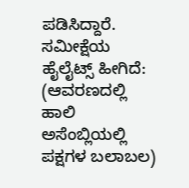ಪಡಿಸಿದ್ದಾರೆ.
ಸಮೀಕ್ಷೆಯ ಹೈಲೈಟ್ಸ್ ಹೀಗಿದೆ:
(ಆವರಣದಲ್ಲಿ ಹಾಲಿ ಅಸೆಂಬ್ಲಿಯಲ್ಲಿ ಪಕ್ಷಗಳ ಬಲಾಬಲ)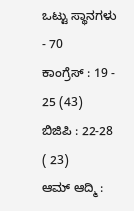ಒಟ್ಟು ಸ್ಥಾನಗಳು - 70
ಕಾಂಗ್ರೆಸ್ : 19 - 25 (43)
ಬಿಜಿಪಿ : 22-28 ( 23)
ಆಮ್ ಆದ್ಮಿ :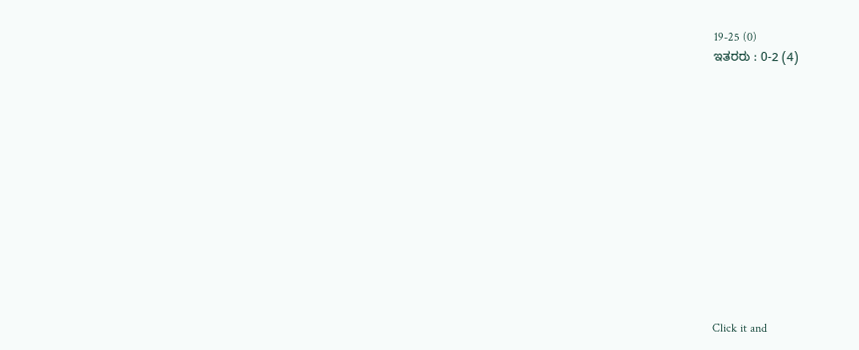19-25 (0)
ಇತರರು : 0-2 (4)












Click it and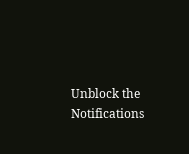Unblock the Notifications